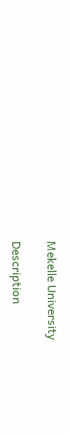Mekelle University

Description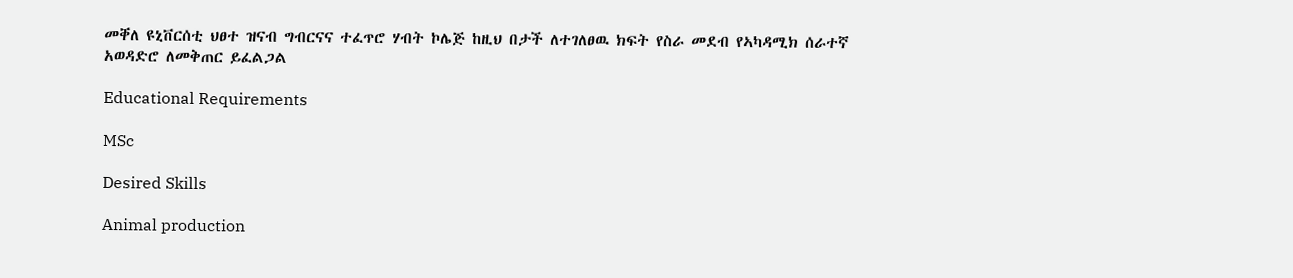መቐለ ዩኒቨርሰቲ ህፀተ ዝናብ ግብርናና ተፈጥሮ ሃብት ኮሌጅ ከዚህ በታች ለተገለፀዉ ክፍት የስራ መደብ የኣካዳሚክ ሰራተኛ አወዳድሮ ለመቅጠር ይፈልጋል

Educational Requirements

MSc

Desired Skills

Animal production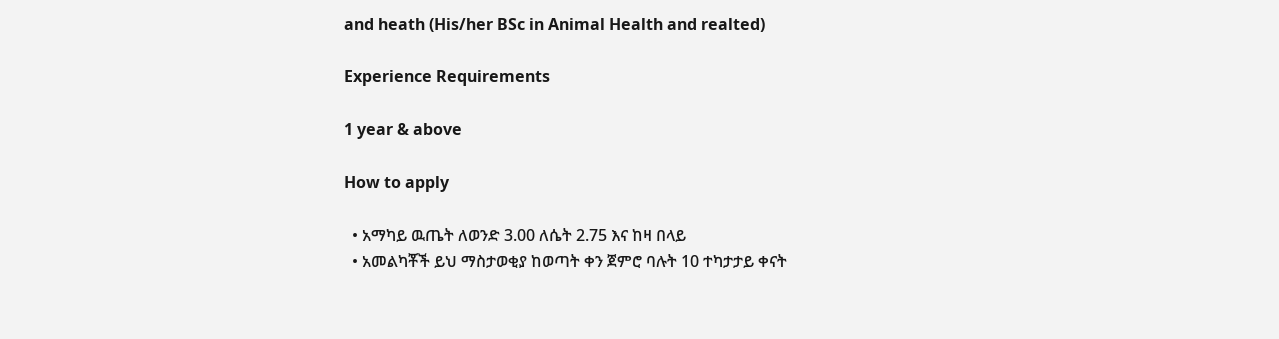and heath (His/her BSc in Animal Health and realted)

Experience Requirements

1 year & above

How to apply

  • አማካይ ዉጤት ለወንድ 3.00 ለሴት 2.75 እና ከዛ በላይ
  • አመልካቾች ይህ ማስታወቂያ ከወጣት ቀን ጀምሮ ባሉት 10 ተካታታይ ቀናት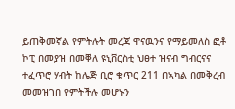ይጠቅመኛል የምትሉት መረጃ ዋናዉንና የማይመለስ ፎቶ ኮፒ በመያዝ በመቐለ ዩኒቨርስቲ ህፀተ ዝናብ ግብርናና ተፈጥሮ ሃብት ከሌጅ ቢሮ ቁጥር 211 በኣካል በመቅረብ መመዝገበ የምትችሉ መሆኑን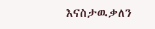እናስታዉቃለን